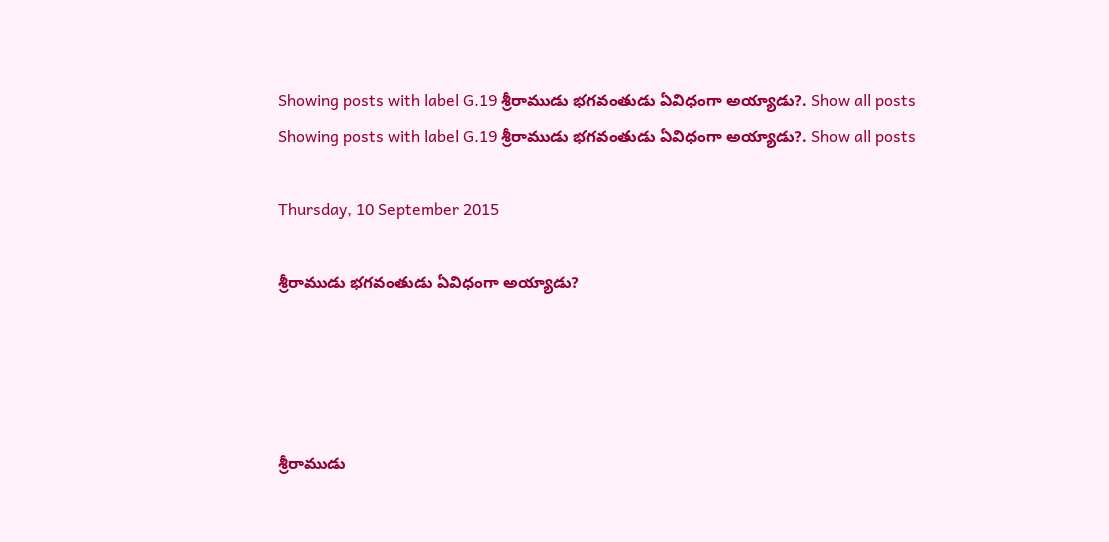Showing posts with label G.19 శ్రీరాముడు భగవంతుడు ఏవిధంగా అయ్యాడు?. Show all posts
Showing posts with label G.19 శ్రీరాముడు భగవంతుడు ఏవిధంగా అయ్యాడు?. Show all posts

Thursday, 10 September 2015

శ్రీరాముడు భగవంతుడు ఏవిధంగా అయ్యాడు?




శ్రీరాముడు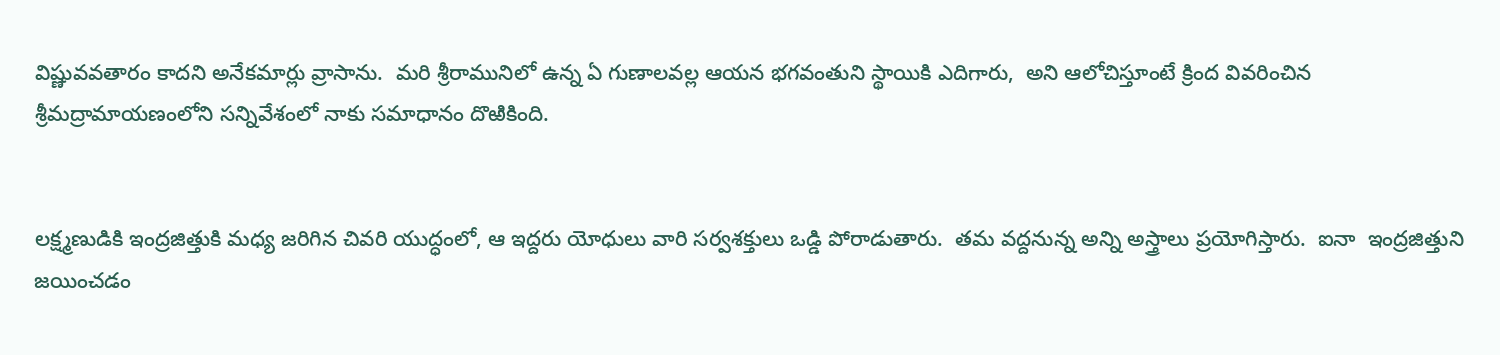విష్ణువవతారం కాదని అనేకమార్లు వ్రాసాను.  మరి శ్రీరామునిలో ఉన్న ఏ గుణాలవల్ల ఆయన భగవంతుని స్థాయికి ఎదిగారు,  అని ఆలోచిస్తూంటే క్రింద వివరించిన శ్రీమద్రామాయణంలోని సన్నివేశంలో నాకు సమాధానం దొఱికింది.


లక్ష్మణుడికి ఇంద్రజిత్తుకి మధ్య జరిగిన చివరి యుద్ధంలో, ఆ ఇద్దరు యోధులు వారి సర్వశక్తులు ఒడ్డి పోరాడుతారు.  తమ వద్దనున్న అన్ని అస్త్రాలు ప్రయోగిస్తారు.  ఐనా  ఇంద్రజిత్తుని జయించడం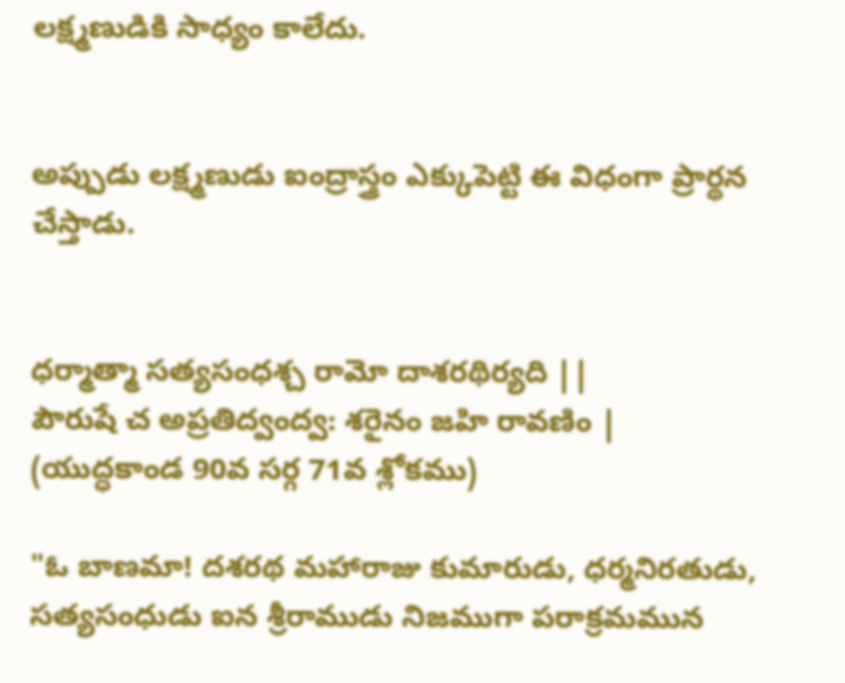లక్ష్మణుడికి సాధ్యం కాలేదు.


అప్పుడు లక్ష్మణుడు ఐంద్రాస్త్రం ఎక్కుపెట్టి ఈ విధంగా ప్రార్థన చేస్తాడు.


ధర్మాత్మా సత్యసంధశ్చ రామో దాశరథిర్యది ||
పౌరుషే చ అప్రతిద్వంద్వ: శరైనం జహి రావణిం |  (యుద్ధకాండ 90వ సర్గ 71వ శ్లోకము)

"ఓ బాణమా! దశరథ మహారాజు కుమారుడు, ధర్మనిరతుడు, సత్యసంధుడు ఐన శ్రీరాముడు నిజముగా పరాక్రమమున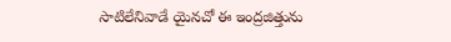సాటిలేనివాడే యైనచో ఈ ఇంద్రజిత్తును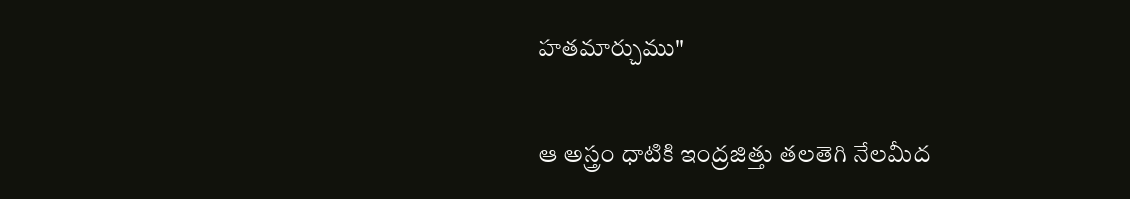హతమార్చుము"

ఆ అస్త్రం ధాటికి ఇంద్రజిత్తు తలతెగి నేలమీద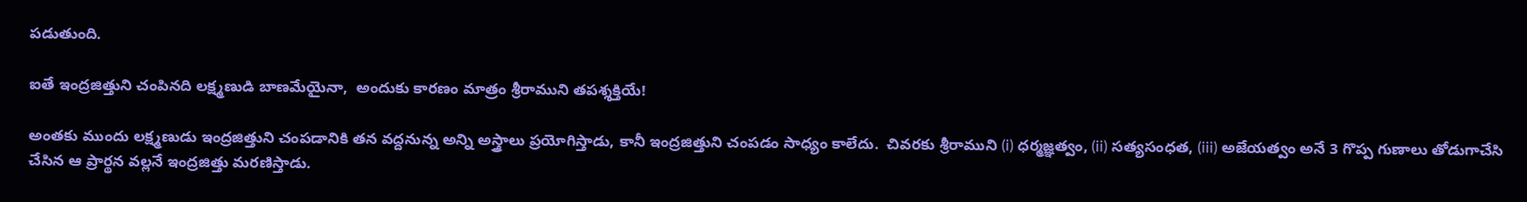పడుతుంది.

ఐతే ఇంద్రజిత్తుని చంపినది లక్ష్మణుడి బాణమేయైనా,  అందుకు కారణం మాత్రం శ్రీరాముని తపశ్శక్తియే!

అంతకు ముందు లక్ష్మణుడు ఇంద్రజిత్తుని చంపడానికి తన వద్దనున్న అన్ని అస్త్రాలు ప్రయోగిస్తాడు, కానీ ఇంద్రజిత్తుని చంపడం సాధ్యం కాలేదు.  చివరకు శ్రీరాముని (i) ధర్మజ్ఞత్వం, (ii) సత్యసంధత, (iii) అజేయత్వం అనే 3 గొప్ప గుణాలు తోడుగాచేసి చేసిన ఆ ప్రార్థన వల్లనే ఇంద్రజిత్తు మరణిస్తాడు.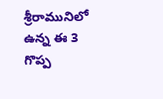శ్రీరామునిలో ఉన్న ఈ 3 గొప్ప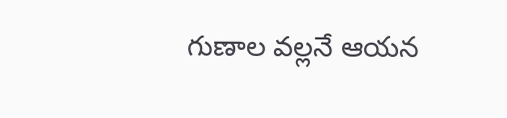గుణాల వల్లనే ఆయన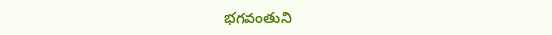భగవంతుని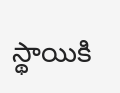స్థాయికి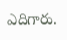ఎదిగారు.